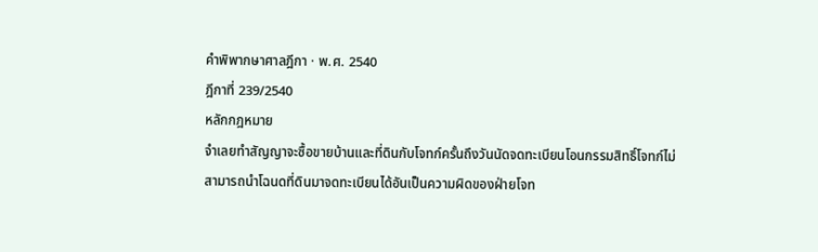คำพิพากษาศาลฎีกา · พ.ศ. 2540
ฎีกาที่ 239/2540
หลักกฎหมาย
จำเลยทำสัญญาจะซื้อขายบ้านและที่ดินกับโจทก์ครั้นถึงวันนัดจดทะเบียนโอนกรรมสิทธิ์โจทก์ไม่สามารถนำโฉนดที่ดินมาจดทะเบียนได้อันเป็นความผิดของฝ่ายโจท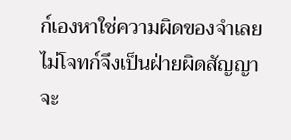ก์เองหาใช่ความผิดของจำเลยไม่โจทก์จึงเป็นฝ่ายผิดสัญญาจะ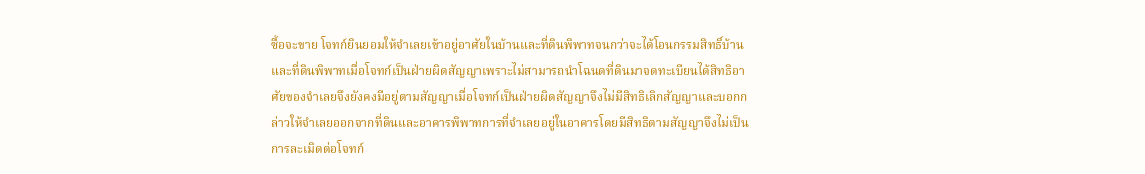ซื้อจะขาย โจทก์ยินยอมให้จำเลยเข้าอยู่อาศัยในบ้านและที่ดินพิพาทจนกว่าจะได้โอนกรรมสิทธิ์บ้านและที่ดินพิพาทเมื่อโจทก์เป็นฝ่ายผิดสัญญาเพราะไม่สามารถนำโฉนดที่ดินมาจดทะเบียนได้สิทธิอาศัยของจำเลยจึงยังคงมีอยู่ตามสัญญาเมื่อโจทก์เป็นฝ่ายผิดสัญญาจึงไม่มีสิทธิเลิกสัญญาและบอกกล่าวให้จำเลยออกจากที่ดินและอาคารพิพาทการที่จำเลยอยู่ในอาคารโดยมีสิทธิตามสัญญาจึงไม่เป็นการละเมิดต่อโจทก์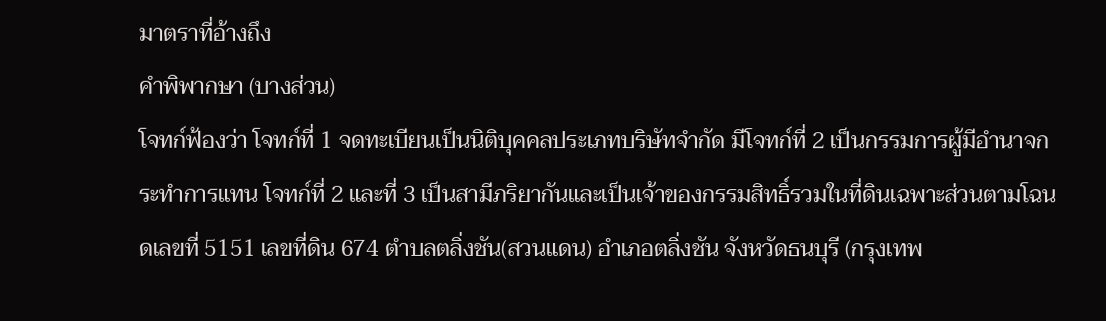มาตราที่อ้างถึง
คำพิพากษา (บางส่วน)
โจทก์ฟ้องว่า โจทก์ที่ 1 จดทะเบียนเป็นนิติบุคคลประเภทบริษัทจำกัด มีโจทก์ที่ 2 เป็นกรรมการผู้มีอำนาจกระทำการแทน โจทก์ที่ 2 และที่ 3 เป็นสามีภริยากันและเป็นเจ้าของกรรมสิทธิ์รวมในที่ดินเฉพาะส่วนตามโฉนดเลขที่ 5151 เลขที่ดิน 674 ตำบลตลิ่งชัน(สวนแดน) อำเภอตลิ่งชัน จังหวัดธนบุรี (กรุงเทพ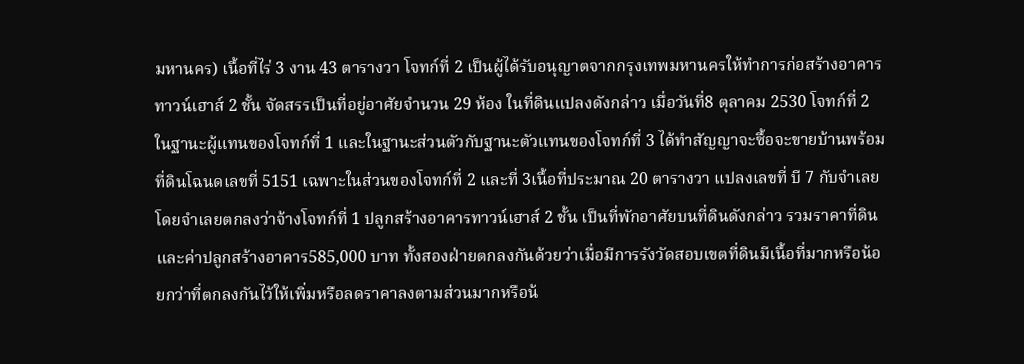มหานคร) เนื้อที่ไร่ 3 งาน 43 ตารางวา โจทก์ที่ 2 เป็นผู้ได้รับอนุญาตจากกรุงเทพมหานครให้ทำการก่อสร้างอาคารทาวน์เฮาส์ 2 ชั้น จัดสรรเป็นที่อยู่อาศัยจำนวน 29 ห้อง ในที่ดินแปลงดังกล่าว เมื่อวันที่8 ตุลาคม 2530 โจทก์ที่ 2 ในฐานะผู้แทนของโจทก์ที่ 1 และในฐานะส่วนตัวกับฐานะตัวแทนของโจทก์ที่ 3 ได้ทำสัญญาจะซื้อจะขายบ้านพร้อมที่ดินโฉนดเลขที่ 5151 เฉพาะในส่วนของโจทก์ที่ 2 และที่ 3เนื้อที่ประมาณ 20 ตารางวา แปลงเลขที่ บี 7 กับจำเลย โดยจำเลยตกลงว่าจ้างโจทก์ที่ 1 ปลูกสร้างอาคารทาวน์เฮาส์ 2 ชั้น เป็นที่พักอาศัยบนที่ดินดังกล่าว รวมราคาที่ดินและค่าปลูกสร้างอาคาร585,000 บาท ทั้งสองฝ่ายตกลงกันด้วยว่าเมื่อมีการรังวัดสอบเขตที่ดินมีเนื้อที่มากหรือน้อยกว่าที่ตกลงกันไว้ให้เพิ่มหรือลดราคาลงตามส่วนมากหรือน้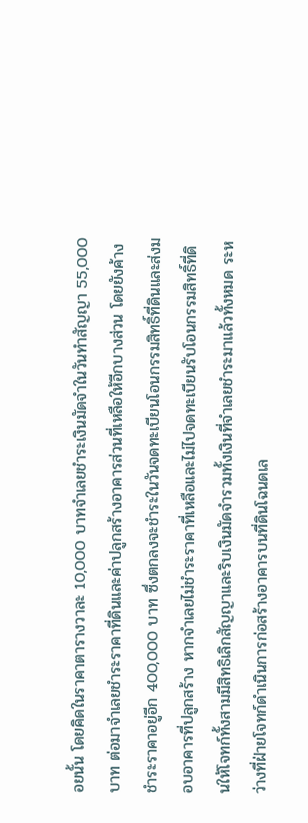อยนั้น โดยคิดในราคาตารางวาละ 10,000 บาทจำเลยชำระเงินมัดจำในวันทำสัญญา 55,000 บาท ต่อมาจำเลยชำระราคาที่ดินและค่าปลูกสร้างอาคารส่วนที่เหลือให้อีกบางส่วน โดยยังค้างชำระราคาอยู่อีก 400,000 บาท ซึ่งตกลงจะชำระในวันจดทะเบียนโอนกรรมสิทธิ์ที่ดินและส่งมอบอาคารที่ปลูกสร้าง หากจำเลยไม่ชำระราคาที่เหลือและไม่ไปจดทะเบียนรับโอนกรรมสิทธิ์ที่ดินให้โจทก์ทั้งสามมีสิทธิเลิกสัญญาและริบเงินมัดจำรวมทั้งเงินที่จำเลยชำระมาแล้วทั้งหมด ระหว่างที่ฝ่ายโจทก์ดำเนินการก่อสร้างอาคารบนที่ดินโฉนดเล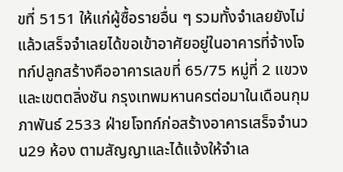ขที่ 5151 ให้แก่ผู้ซื้อรายอื่น ๆ รวมทั้งจำเลยยังไม่แล้วเสร็จจำเลยได้ขอเข้าอาศัยอยู่ในอาคารที่จ้างโจทก์ปลูกสร้างคืออาคารเลขที่ 65/75 หมู่ที่ 2 แขวงและเขตตลิ่งชัน กรุงเทพมหานครต่อมาในเดือนกุมภาพันธ์ 2533 ฝ่ายโจทก์ก่อสร้างอาคารเสร็จจำนวน29 ห้อง ตามสัญญาและได้แจ้งให้จำเล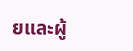ยและผู้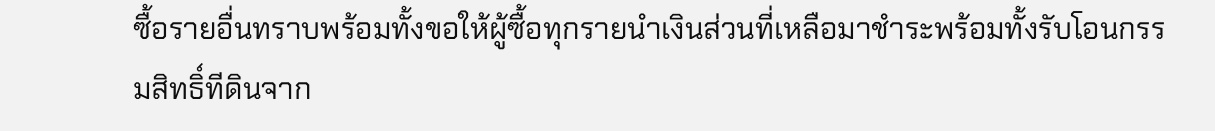ซื้อรายอื่นทราบพร้อมทั้งขอให้ผู้ซื้อทุกรายนำเงินส่วนที่เหลือมาชำระพร้อมทั้งรับโอนกรรมสิทธิ์ทีดินจาก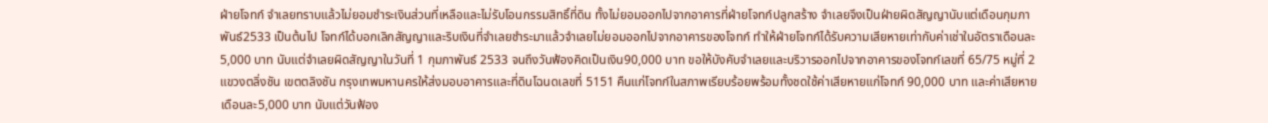ฝ่ายโจทก์ จำเลยทราบแล้วไม่ยอมชำระเงินส่วนที่เหลือและไม่รับโอนกรรมสิทธิ์ที่ดิน ทั้งไม่ยอมออกไปจากอาคารที่ฝ่ายโจทก์ปลูกสร้าง จำเลยจึงเป็นฝ่ายผิดสัญญานับแต่เดือนกุมภาพันธ์2533 เป็นต้นไป โจทก์ได้บอกเลิกสัญญาและริบเงินที่จำเลยชำระมาแล้วจำเลยไม่ยอมออกไปจากอาคารของโจทก์ ทำให้ฝ่ายโจทก์ได้รับความเสียหายเท่ากับค่าเช่าในอัตราเดือนละ 5,000 บาท นับแต่จำเลยผิดสัญญาในวันที่ 1 กุมภาพันธ์ 2533 จนถึงวันฟ้องคิดเป็นเงิน90,000 บาท ขอให้บังคับจำเลยและบริวารออกไปจากอาคารของโจทก์เลขที่ 65/75 หมู่ที่ 2 แขวงตลิ่งชัน เขตตลิงชัน กรุงเทพมหานครให้ส่งมอบอาคารและที่ดินโฉนดเลขที่ 5151 คืนแก่โจทก์ในสภาพเรียบร้อยพร้อมทั้งชดใช้ค่าเสียหายแก่โจทก์ 90,000 บาท และค่าเสียหายเดือนละ5,000 บาท นับแต่วันฟ้อง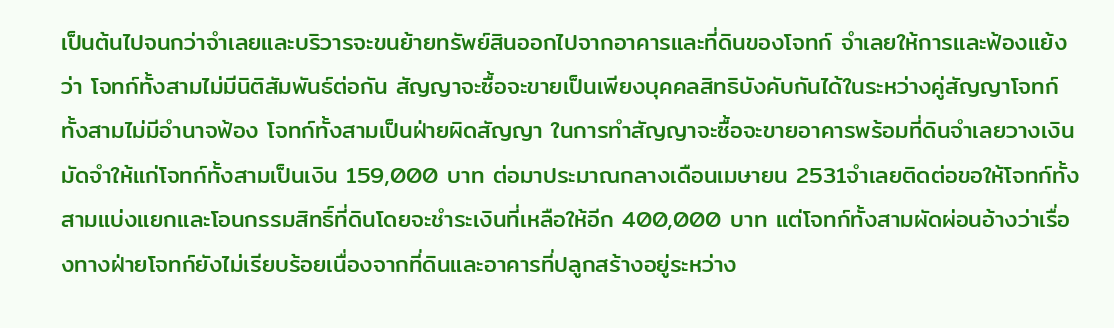เป็นต้นไปจนกว่าจำเลยและบริวารจะขนย้ายทรัพย์สินออกไปจากอาคารและที่ดินของโจทก์ จำเลยให้การและฟ้องแย้งว่า โจทก์ทั้งสามไม่มีนิติสัมพันธ์ต่อกัน สัญญาจะซื้อจะขายเป็นเพียงบุคคลสิทธิบังคับกันได้ในระหว่างคู่สัญญาโจทก์ทั้งสามไม่มีอำนาจฟ้อง โจทก์ทั้งสามเป็นฝ่ายผิดสัญญา ในการทำสัญญาจะซื้อจะขายอาคารพร้อมที่ดินจำเลยวางเงินมัดจำให้แก่โจทก์ทั้งสามเป็นเงิน 159,000 บาท ต่อมาประมาณกลางเดือนเมษายน 2531จำเลยติดต่อขอให้โจทก์ทั้งสามแบ่งแยกและโอนกรรมสิทธิ์ที่ดินโดยจะชำระเงินที่เหลือให้อีก 400,000 บาท แต่โจทก์ทั้งสามผัดผ่อนอ้างว่าเรื่องทางฝ่ายโจทก์ยังไม่เรียบร้อยเนื่องจากที่ดินและอาคารที่ปลูกสร้างอยู่ระหว่าง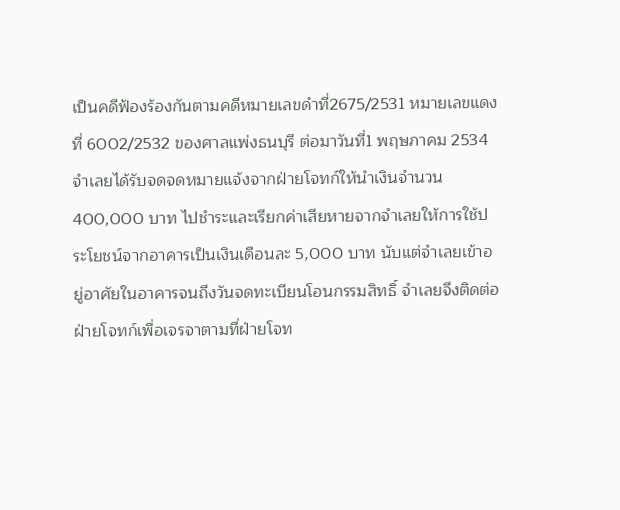เป็นคดีฟ้องร้องกันตามคดีหมายเลขดำที่2675/2531 หมายเลขแดงที่ 6002/2532 ของศาลแพ่งธนบุรี ต่อมาวันที่1 พฤษภาคม 2534 จำเลยได้รับจดจดหมายแจ้งจากฝ่ายโจทก์ให้นำเงินจำนวน400,000 บาท ไปชำระและเรียกค่าเสียหายจากจำเลยให้การใช้ประโยชน์จากอาคารเป็นเงินเดือนละ 5,000 บาท นับแต่จำเลยเข้าอยู่อาศัยในอาคารจนถึงวันจดทะเบียนโอนกรรมสิทธิ์ จำเลยจึงติดต่อฝ่ายโจทก์เพื่อเจรจาตามที่ฝ่ายโจท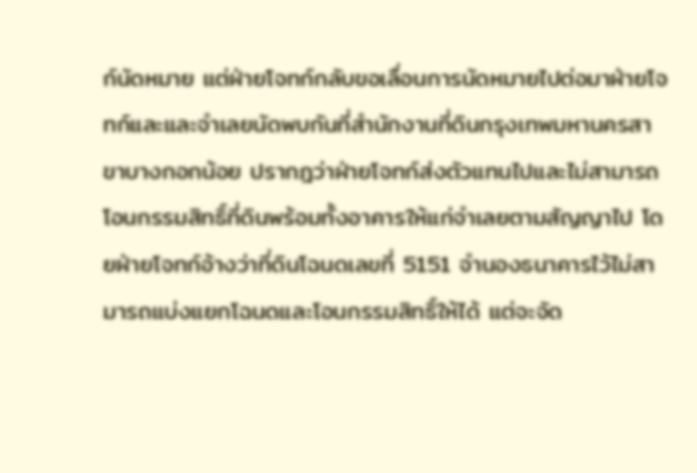ก์นัดหมาย แต่ฝ่ายโจทก์กลับขอเลื่อนการนัดหมายไปต่อมาฝ่ายโจทก์และและจำเลยนัดพบกันที่สำนักงานที่ดินกรุงเทพมหานครสาขาบางกอกน้อย ปรากฎว่าฝ่ายโจทก์ส่งตัวแทนไปและไม่สามารถโอนกรรมสิทธิ์ที่ดินพร้อมทั้งอาคารให้แก่จำเลยตามสัญญาไป โดยฝ่ายโจทก์อ้างว่าที่ดินโฉนดเลขที่ 5151 จำนองธนาคารไว้ไม่สามารถแบ่งแยกโฉนดและโอนกรรมสิทธิ์ให้ได้ แต่จะจัด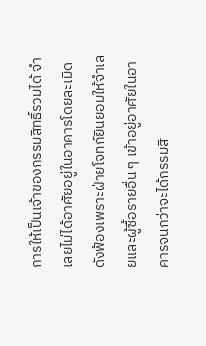การให้เป็นเจ้าของกรรมสิทธิ์รวมได้ จำเลยไม่ได้อาศัยอยู่ในอาคารโดยละเมิดดังฟ้องเพราะฝ่ายโจทก์ยินยอมให้จำเลยและผู้ซื้อรายอื่น ๆ เข้าอยู่อาศัยในอาคารจนกว่าจะได้กรรมสิ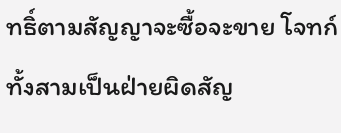ทธิ์ตามสัญญาจะซื้อจะขาย โจทก์ทั้งสามเป็นฝ่ายผิดสัญ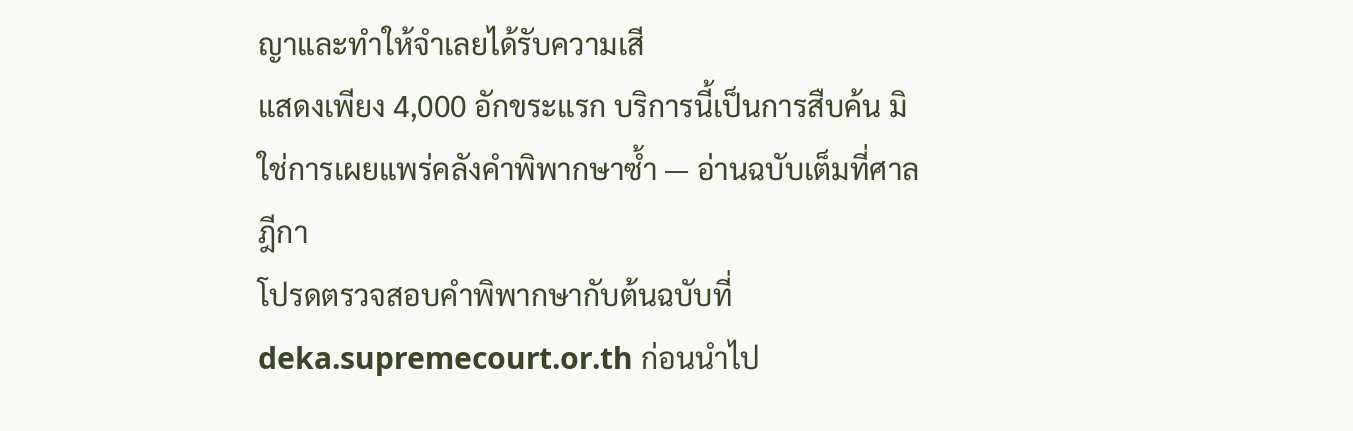ญาและทำให้จำเลยได้รับความเสี
แสดงเพียง 4,000 อักขระแรก บริการนี้เป็นการสืบค้น มิใช่การเผยแพร่คลังคำพิพากษาซ้ำ — อ่านฉบับเต็มที่ศาลฎีกา
โปรดตรวจสอบคำพิพากษากับต้นฉบับที่ deka.supremecourt.or.th ก่อนนำไป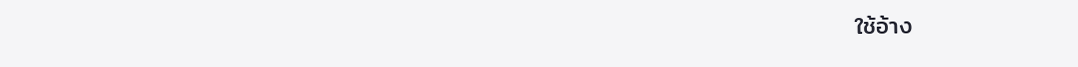ใช้อ้าง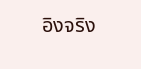อิงจริง